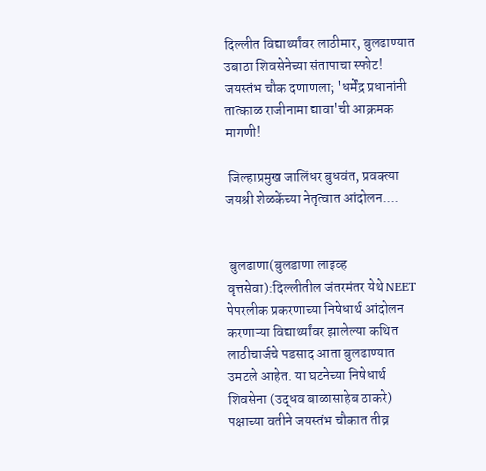दिल्लीत विद्यार्थ्यांवर लाठीमार, बुलढाण्यात उबाठा शिवसेनेच्या संतापाचा स्फोट! जयस्तंभ चौक दणाणला; 'धर्मेंद्र प्रधानांनी तात्काळ राजीनामा द्यावा'ची आक्रमक मागणी!

 जिल्हाप्रमुख जालिंधर बुधवंत, प्रवक्त्या जयश्री शेळकेंच्या नेतृत्वात आंदोलन....


 बुलढाणा(बुलडाणा लाइव्ह वृत्तसेवा):दिल्लीतील जंतरमंतर येथे NEET पेपरलीक प्रकरणाच्या निषेधार्थ आंदोलन करणाऱ्या विद्यार्थ्यांवर झालेल्या कथित लाठीचार्जचे पडसाद आता बुलढाण्यात उमटले आहेत. या घटनेच्या निषेधार्थ शिवसेना (उद्धव बाळासाहेब ठाकरे) पक्षाच्या वतीने जयस्तंभ चौकात तीव्र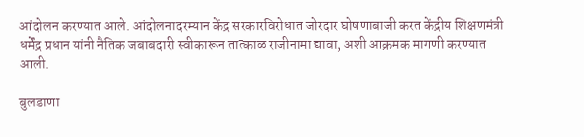आंदोलन करण्यात आले. आंदोलनादरम्यान केंद्र सरकारविरोधात जोरदार घोषणाबाजी करत केंद्रीय शिक्षणमंत्री धर्मेंद्र प्रधान यांनी नैतिक जबाबदारी स्वीकारून तात्काळ राजीनामा द्यावा, अशी आक्रमक मागणी करण्यात आली.

बुलडाणा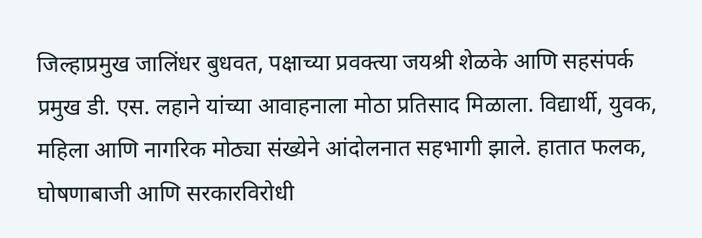जिल्हाप्रमुख जालिंधर बुधवत, पक्षाच्या प्रवक्त्या जयश्री शेळके आणि सहसंपर्क प्रमुख डी. एस. लहाने यांच्या आवाहनाला मोठा प्रतिसाद मिळाला. विद्यार्थी, युवक, महिला आणि नागरिक मोठ्या संख्येने आंदोलनात सहभागी झाले. हातात फलक, घोषणाबाजी आणि सरकारविरोधी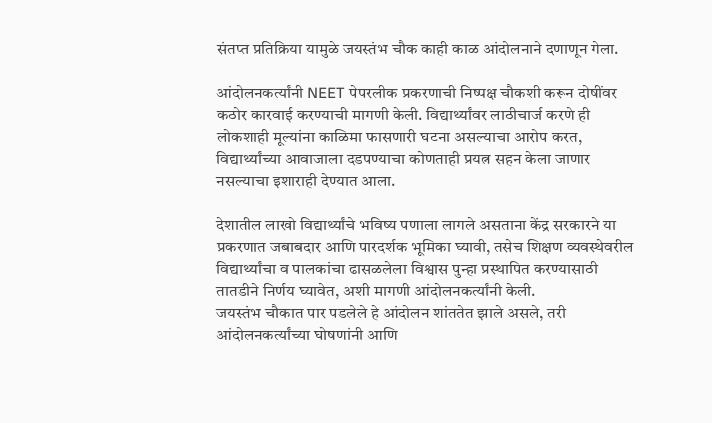संतप्त प्रतिक्रिया यामुळे जयस्तंभ चौक काही काळ आंदोलनाने दणाणून गेला.

आंदोलनकर्त्यांनी NEET पेपरलीक प्रकरणाची निष्पक्ष चौकशी करून दोषींवर कठोर कारवाई करण्याची मागणी केली. विद्यार्थ्यांवर लाठीचार्ज करणे ही लोकशाही मूल्यांना काळिमा फासणारी घटना असल्याचा आरोप करत, विद्यार्थ्यांच्या आवाजाला दडपण्याचा कोणताही प्रयत्न सहन केला जाणार नसल्याचा इशाराही देण्यात आला.

देशातील लाखो विद्यार्थ्यांचे भविष्य पणाला लागले असताना केंद्र सरकारने या प्रकरणात जबाबदार आणि पारदर्शक भूमिका घ्यावी, तसेच शिक्षण व्यवस्थेवरील विद्यार्थ्यांचा व पालकांचा ढासळलेला विश्वास पुन्हा प्रस्थापित करण्यासाठी तातडीने निर्णय घ्यावेत, अशी मागणी आंदोलनकर्त्यांनी केली.
जयस्तंभ चौकात पार पडलेले हे आंदोलन शांततेत झाले असले, तरी आंदोलनकर्त्यांच्या घोषणांनी आणि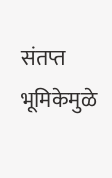संतप्त भूमिकेमुळे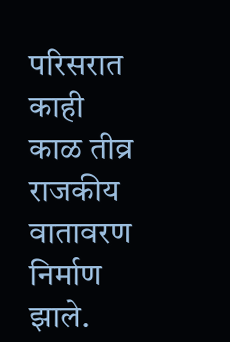परिसरात काही काळ तीव्र राजकीय वातावरण निर्माण झाले.